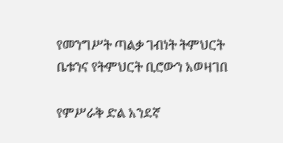የመንግሥት ጣልቃ ገብነት ትምህርት ቤቱንና የትምህርት ቢሮውን አወዛገበ

የምሥራቅ ድል አንደኛ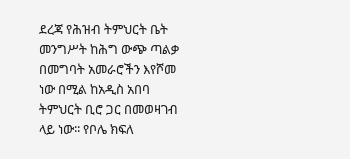ደረጃ የሕዝብ ትምህርት ቤት መንግሥት ከሕግ ውጭ ጣልቃ በመግባት አመራሮችን እየሾመ ነው በሚል ከአዲስ አበባ ትምህርት ቢሮ ጋር በመወዛገብ ላይ ነው፡፡ የቦሌ ክፍለ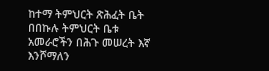ከተማ ትምህርት ጽሕፈት ቤት በበኩሉ ትምህርት ቤቱ አመራሮችን በሕጉ መሠረት እኛ እንሾማለን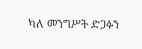ካለ መንግሥት ድጋፉን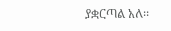ያቋርጣል አለ፡፡